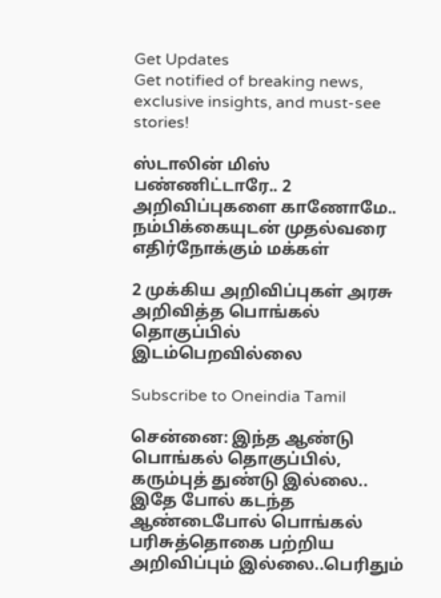Get Updates
Get notified of breaking news, exclusive insights, and must-see stories!

ஸ்டாலின் மிஸ் பண்ணிட்டாரே.. 2 அறிவிப்புகளை காணோமே.. நம்பிக்கையுடன் முதல்வரை எதிர்நோக்கும் மக்கள்

2 முக்கிய அறிவிப்புகள் அரசு அறிவித்த பொங்கல் தொகுப்பில் இடம்பெறவில்லை

Subscribe to Oneindia Tamil

சென்னை: இந்த ஆண்டு பொங்கல் தொகுப்பில், கரும்புத் துண்டு இல்லை.. இதே போல் கடந்த ஆண்டைபோல் பொங்கல் பரிசுத்தொகை பற்றிய அறிவிப்பும் இல்லை..பெரிதும்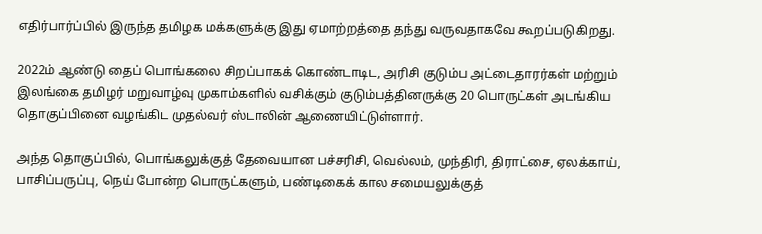எதிர்பார்ப்பில் இருந்த தமிழக மக்களுக்கு இது ஏமாற்றத்தை தந்து வருவதாகவே கூறப்படுகிறது.

2022ம் ஆண்டு தைப் பொங்கலை சிறப்பாகக் கொண்டாடிட, அரிசி குடும்ப அட்டைதாரர்கள் மற்றும் இலங்கை தமிழர் மறுவாழ்வு முகாம்களில் வசிக்கும் குடும்பத்தினருக்கு 20 பொருட்கள் அடங்கிய தொகுப்பினை வழங்கிட முதல்வர் ஸ்டாலின் ஆணையிட்டுள்ளார்.

அந்த தொகுப்பில், பொங்கலுக்குத் தேவையான பச்சரிசி, வெல்லம், முந்திரி, திராட்சை, ஏலக்காய், பாசிப்பருப்பு, நெய் போன்ற பொருட்களும், பண்டிகைக் கால சமையலுக்குத்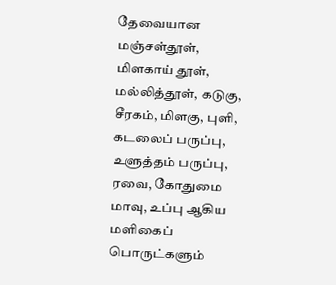தேவையான மஞ்சள்தூள், மிளகாய் தூள், மல்லித்தூள், கடுகு, சீரகம், மிளகு, புளி, கடலைப் பருப்பு, உளுத்தம் பருப்பு, ரவை, கோதுமை மாவு, உப்பு ஆகிய மளிகைப் பொருட்களும்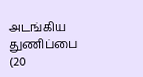அடங்கிய துணிப்பை (20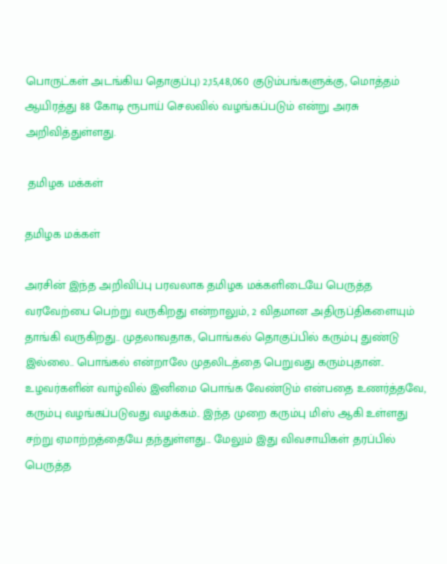பொருட்கள் அடங்கிய தொகுப்பு) 2,15,48,060 குடும்பங்களுக்கு, மொத்தம் ஆயிரத்து 88 கோடி ரூபாய் செலவில் வழங்கப்படும் என்று அரசு அறிவித்துள்ளது.

 தமிழக மக்கள்

தமிழக மக்கள்

அரசின் இந்த அறிவிப்பு பரவலாக தமிழக மக்களிடையே பெருத்த வரவேற்பை பெற்று வருகிறது என்றாலும், 2 விதமான அதிருப்திகளையும் தாங்கி வருகிறது.. முதலாவதாக, பொங்கல் தொகுப்பில் கரும்பு துண்டு இல்லை.. பொங்கல் என்றாலே முதலிடத்தை பெறுவது கரும்புதான்.. உழவர்களின் வாழ்வில் இனிமை பொங்க வேண்டும் என்பதை உணர்த்தவே, கரும்பு வழங்கப்படுவது வழக்கம்.. இந்த முறை கரும்பு மிஸ் ஆகி உள்ளது சற்று ஏமாற்றத்தையே தந்துள்ளது... மேலும் இது விவசாயிகள் தரப்பில் பெருத்த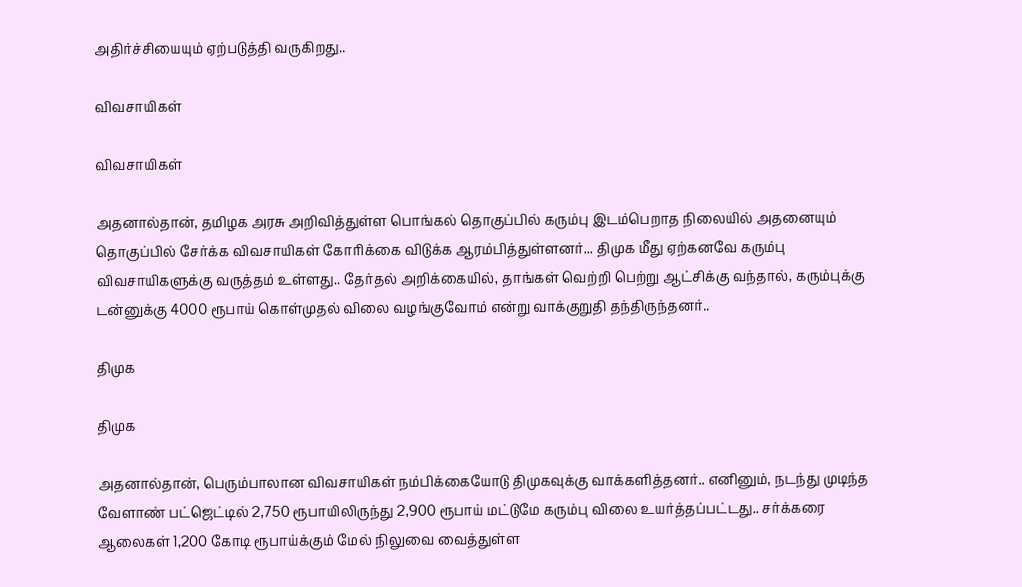அதிர்ச்சியையும் ஏற்படுத்தி வருகிறது..

விவசாயிகள்

விவசாயிகள்

அதனால்தான், தமிழக அரசு அறிவித்துள்ள பொங்கல் தொகுப்பில் கரும்பு இடம்பெறாத நிலையில் அதனையும் தொகுப்பில் சேர்க்க விவசாயிகள் கோரிக்கை விடுக்க ஆரம்பித்துள்ளனர்... திமுக மீது ஏற்கனவே கரும்பு விவசாயிகளுக்கு வருத்தம் உள்ளது.. தேர்தல் அறிக்கையில், தாங்கள் வெற்றி பெற்று ஆட்சிக்கு வந்தால், கரும்புக்கு டன்னுக்கு 4000 ரூபாய் கொள்முதல் விலை வழங்குவோம் என்று வாக்குறுதி தந்திருந்தனர்..

திமுக

திமுக

அதனால்தான், பெரும்பாலான விவசாயிகள் நம்பிக்கையோடு திமுகவுக்கு வாக்களித்தனர்.. எனினும், நடந்து முடிந்த வேளாண் பட்ஜெட்டில் 2,750 ரூபாயிலிருந்து 2,900 ரூபாய் மட்டுமே கரும்பு விலை உயர்த்தப்பட்டது.. சர்க்கரை ஆலைகள் 1,200 கோடி ரூபாய்க்கும் மேல் நிலுவை வைத்துள்ள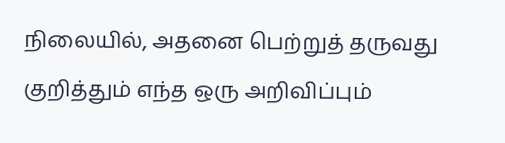நிலையில், அதனை பெற்றுத் தருவது குறித்தும் எந்த ஒரு அறிவிப்பும்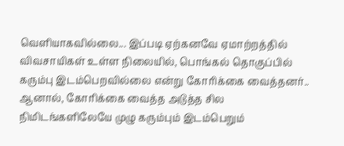வெளியாகவில்லை... இப்படி ஏற்கனவே ஏமாற்றத்தில் விவசாயிகள் உள்ள நிலையில், பொங்கல் தொகுப்பில் கரும்பு இடம்பெறவில்லை என்று கோரிக்கை வைத்தனர்.. ஆனால், கோரிக்கை வைத்த அடுத்த சில நிமிடங்களிலேயே முழு கரும்பும் இடம்பெறும்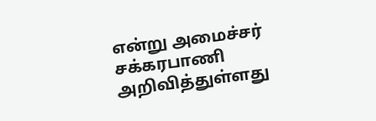என்று அமைச்சர் சக்கரபாணி அறிவித்துள்ளது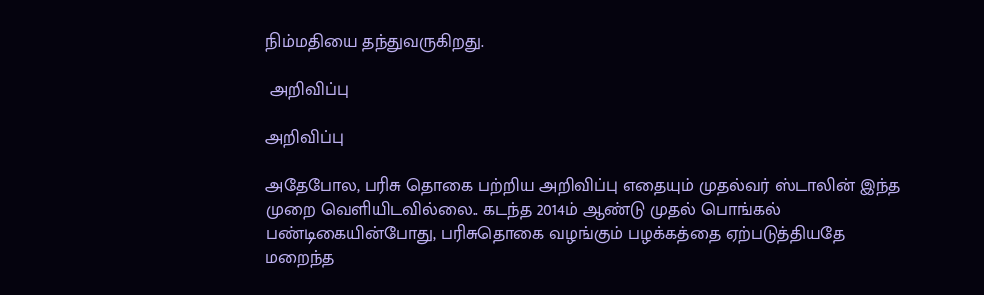நிம்மதியை தந்துவருகிறது.

 அறிவிப்பு

அறிவிப்பு

அதேபோல, பரிசு தொகை பற்றிய அறிவிப்பு எதையும் முதல்வர் ஸ்டாலின் இந்த முறை வெளியிடவில்லை.. கடந்த 2014ம் ஆண்டு முதல் பொங்கல் பண்டிகையின்போது, பரிசுதொகை வழங்கும் பழக்கத்தை ஏற்படுத்தியதே மறைந்த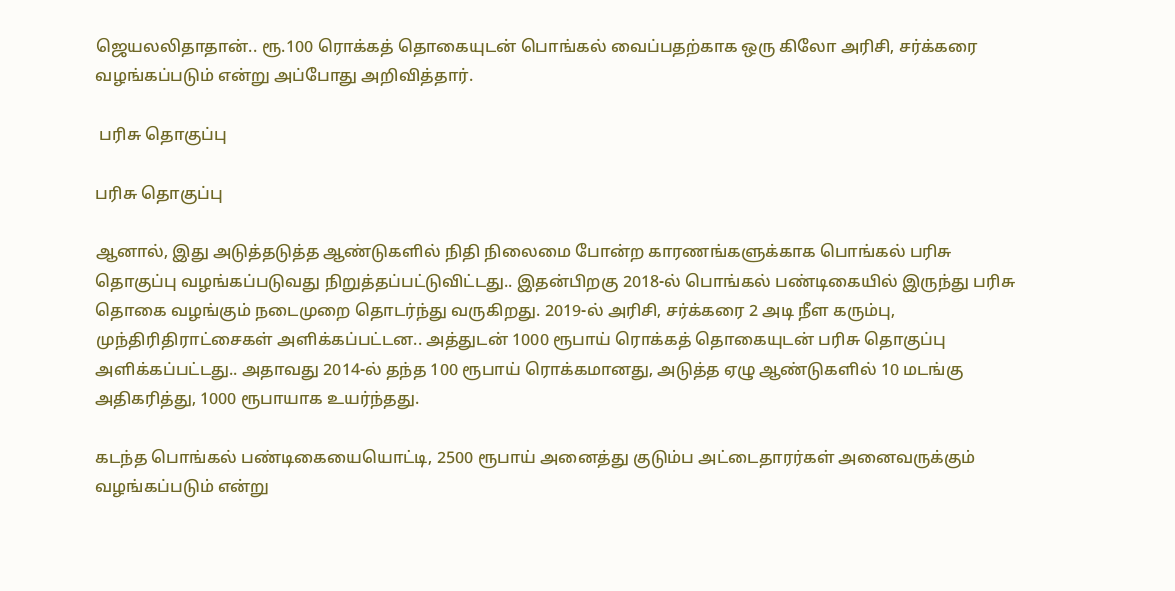ஜெயலலிதாதான்.. ரூ.100 ரொக்கத் தொகையுடன் பொங்கல் வைப்பதற்காக ஒரு கிலோ அரிசி, சர்க்கரை வழங்கப்படும் என்று அப்போது அறிவித்தார்.

 பரிசு தொகுப்பு

பரிசு தொகுப்பு

ஆனால், இது அடுத்தடுத்த ஆண்டுகளில் நிதி நிலைமை போன்ற காரணங்களுக்காக பொங்கல் பரிசு தொகுப்பு வழங்கப்படுவது நிறுத்தப்பட்டுவிட்டது.. இதன்பிறகு 2018-ல் பொங்கல் பண்டிகையில் இருந்து பரிசு தொகை வழங்கும் நடைமுறை தொடர்ந்து வருகிறது. 2019-ல் அரிசி, சர்க்கரை 2 அடி நீள கரும்பு, முந்திரிதிராட்சைகள் அளிக்கப்பட்டன.. அத்துடன் 1000 ரூபாய் ரொக்கத் தொகையுடன் பரிசு தொகுப்பு அளிக்கப்பட்டது.. அதாவது 2014-ல் தந்த 100 ரூபாய் ரொக்கமானது, அடுத்த ஏழு ஆண்டுகளில் 10 மடங்கு அதிகரித்து, 1000 ரூபாயாக உயர்ந்தது.

கடந்த பொங்கல் பண்டிகையையொட்டி, 2500 ரூபாய் அனைத்து குடும்ப அட்டைதாரர்கள் அனைவருக்கும் வழங்கப்படும் என்று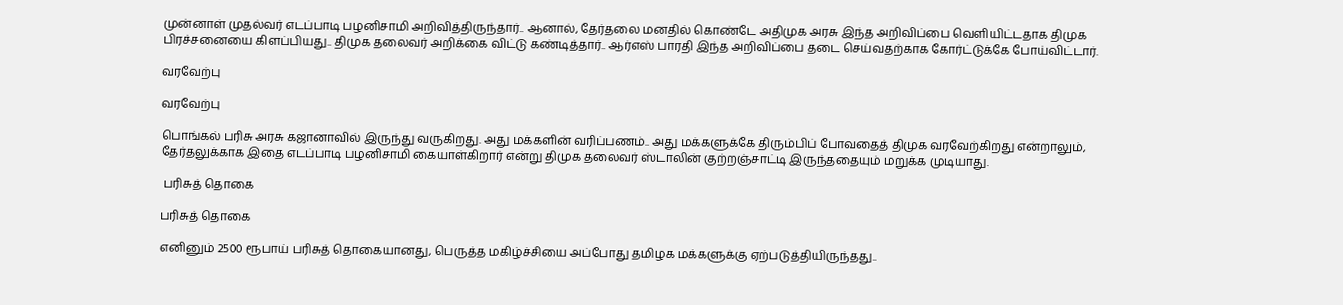முன்னாள் முதல்வர் எடப்பாடி பழனிசாமி அறிவித்திருந்தார்.. ஆனால், தேர்தலை மனதில் கொண்டே அதிமுக அரசு இந்த அறிவிப்பை வெளியிட்டதாக திமுக பிரச்சனையை கிளப்பியது.. திமுக தலைவர் அறிக்கை விட்டு கண்டித்தார்.. ஆர்எஸ் பாரதி இந்த அறிவிப்பை தடை செய்வதற்காக கோர்ட்டுக்கே போய்விட்டார்.

வரவேற்பு

வரவேற்பு

பொங்கல் பரிசு அரசு கஜானாவில் இருந்து வருகிறது. அது மக்களின் வரிப்பணம்.. அது மக்களுக்கே திரும்பிப் போவதைத் திமுக வரவேற்கிறது என்றாலும், தேர்தலுக்காக இதை எடப்பாடி பழனிசாமி கையாள்கிறார் என்று திமுக தலைவர் ஸ்டாலின் குற்றஞ்சாட்டி இருந்ததையும் மறுக்க முடியாது.

 பரிசுத் தொகை

பரிசுத் தொகை

எனினும் 2500 ரூபாய் பரிசுத் தொகையானது, பெருத்த மகிழ்ச்சியை அப்போது தமிழக மக்களுக்கு ஏற்படுத்தியிருந்தது..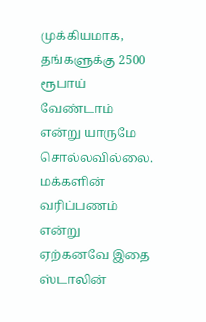முக்கியமாக, தங்களுக்கு 2500 ரூபாய் வேண்டாம் என்று யாருமே சொல்லவில்லை. மக்களின் வரிப்பணம் என்று ஏற்கனவே இதை ஸ்டாலின்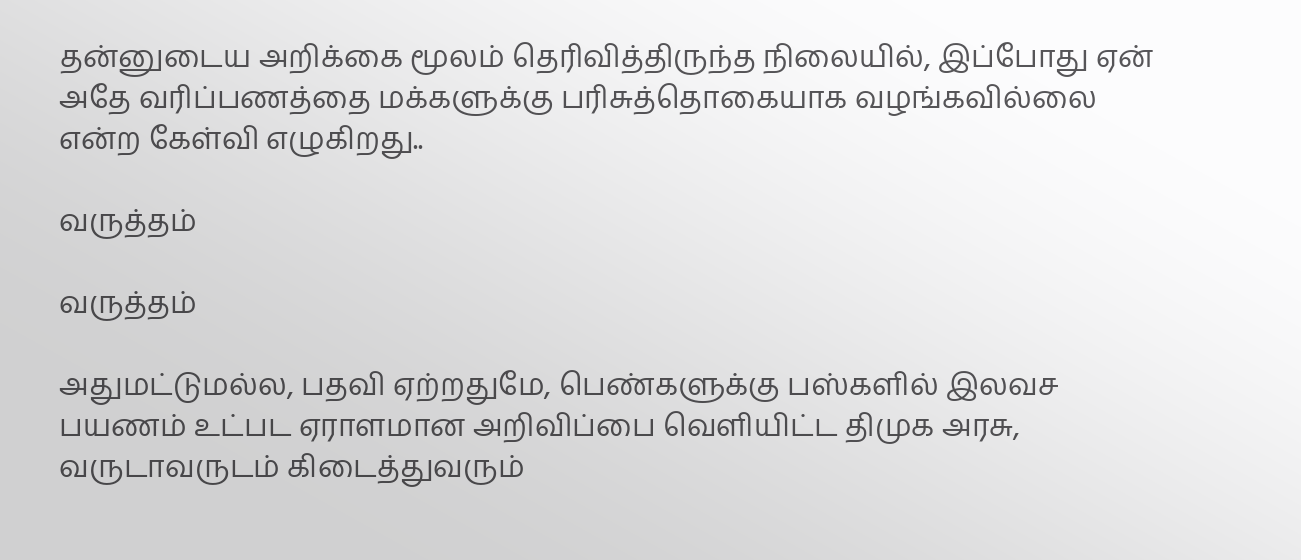தன்னுடைய அறிக்கை மூலம் தெரிவித்திருந்த நிலையில், இப்போது ஏன் அதே வரிப்பணத்தை மக்களுக்கு பரிசுத்தொகையாக வழங்கவில்லை என்ற கேள்வி எழுகிறது..

வருத்தம்

வருத்தம்

அதுமட்டுமல்ல, பதவி ஏற்றதுமே, பெண்களுக்கு பஸ்களில் இலவச பயணம் உட்பட ஏராளமான அறிவிப்பை வெளியிட்ட திமுக அரசு, வருடாவருடம் கிடைத்துவரும்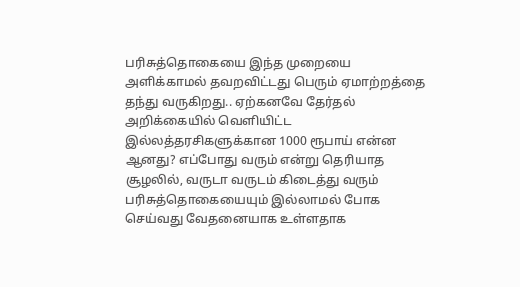பரிசுத்தொகையை இந்த முறையை அளிக்காமல் தவறவிட்டது பெரும் ஏமாற்றத்தை தந்து வருகிறது.. ஏற்கனவே தேர்தல் அறிக்கையில் வெளியிட்ட இல்லத்தரசிகளுக்கான 1000 ரூபாய் என்ன ஆனது? எப்போது வரும் என்று தெரியாத சூழலில், வருடா வருடம் கிடைத்து வரும் பரிசுத்தொகையையும் இல்லாமல் போக செய்வது வேதனையாக உள்ளதாக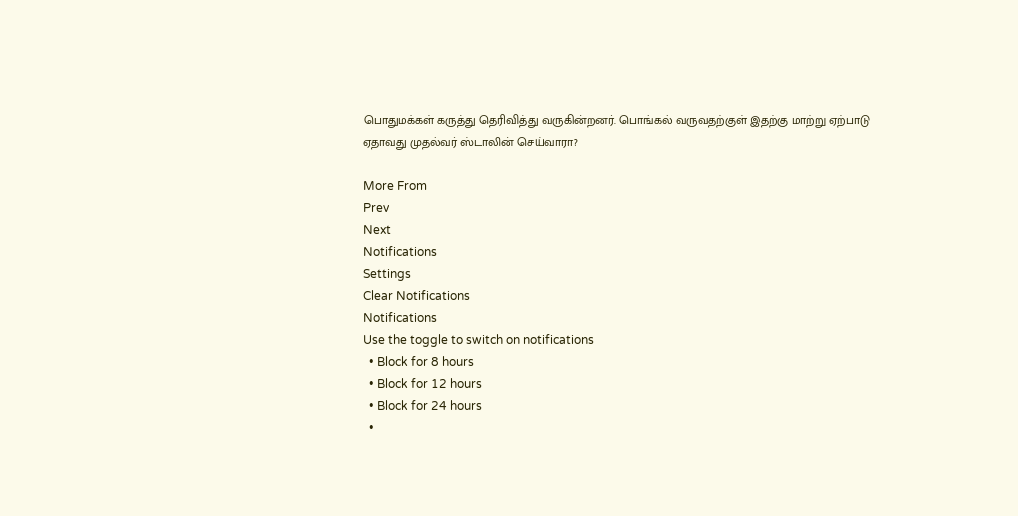பொதுமக்கள் கருத்து தெரிவித்து வருகின்றனர். பொங்கல் வருவதற்குள் இதற்கு மாற்று ஏற்பாடு ஏதாவது முதல்வர் ஸ்டாலின் செய்வாரா?

More From
Prev
Next
Notifications
Settings
Clear Notifications
Notifications
Use the toggle to switch on notifications
  • Block for 8 hours
  • Block for 12 hours
  • Block for 24 hours
  •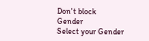Don't block
Gender
Select your Gender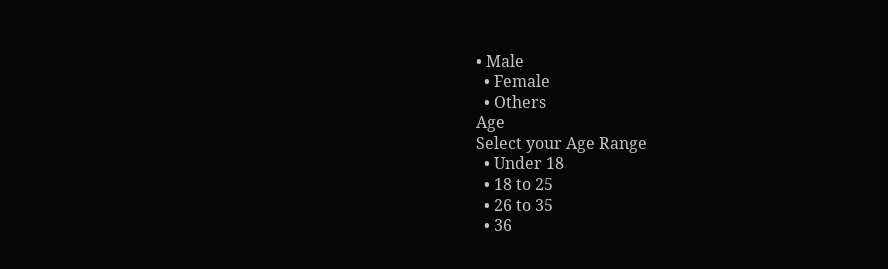• Male
  • Female
  • Others
Age
Select your Age Range
  • Under 18
  • 18 to 25
  • 26 to 35
  • 36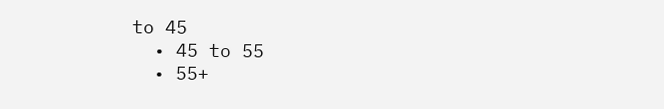to 45
  • 45 to 55
  • 55+